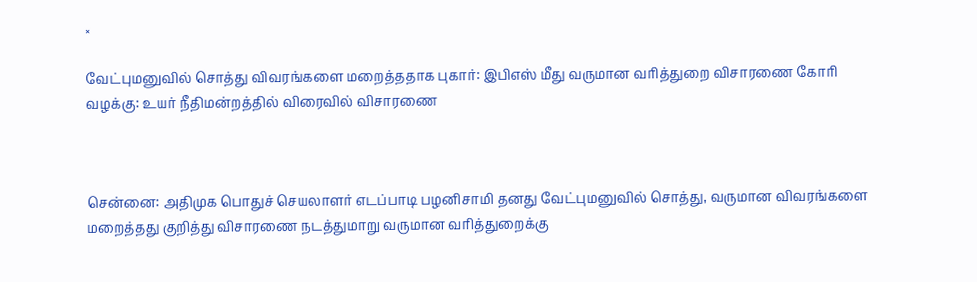×

வேட்புமனுவில் சொத்து விவரங்களை மறைத்ததாக புகார்: இபிஎஸ் மீது வருமான வரித்துறை விசாரணை கோரி வழக்கு: உயர் நீதிமன்றத்தில் விரைவில் விசாரணை



சென்னை: அதிமுக பொதுச் செயலாளர் எடப்பாடி பழனிசாமி தனது வேட்புமனுவில் சொத்து, வருமான விவரங்களை மறைத்தது குறித்து விசாரணை நடத்துமாறு வருமான வரித்துறைக்கு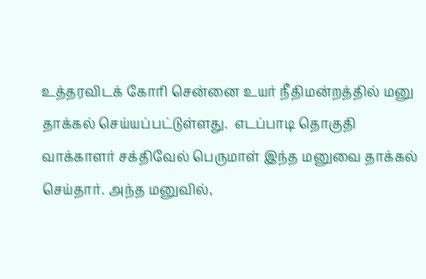உத்தரவிடக் கோரி சென்னை உயர் நீதிமன்றத்தில் மனு தாக்கல் செய்யப்பட்டுள்ளது.  எடப்பாடி தொகுதி வாக்காளர் சக்திவேல் பெருமாள் இந்த மனுவை தாக்கல் செய்தார். அந்த மனுவில்,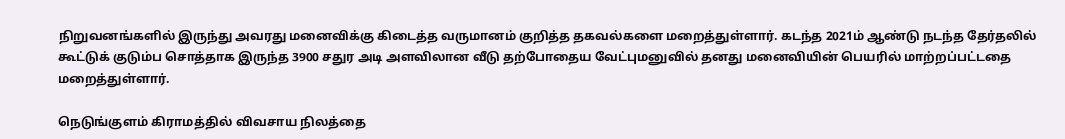நிறுவனங்களில் இருந்து அவரது மனைவிக்கு கிடைத்த வருமானம் குறித்த தகவல்களை மறைத்துள்ளார். கடந்த 2021ம் ஆண்டு நடந்த தேர்தலில் கூட்டுக் குடும்ப சொத்தாக இருந்த 3900 சதுர அடி அளவிலான வீடு தற்போதைய வேட்புமனுவில் தனது மனைவியின் பெயரில் மாற்றப்பட்டதை மறைத்துள்ளார்.

நெடுங்குளம் கிராமத்தில் விவசாய நிலத்தை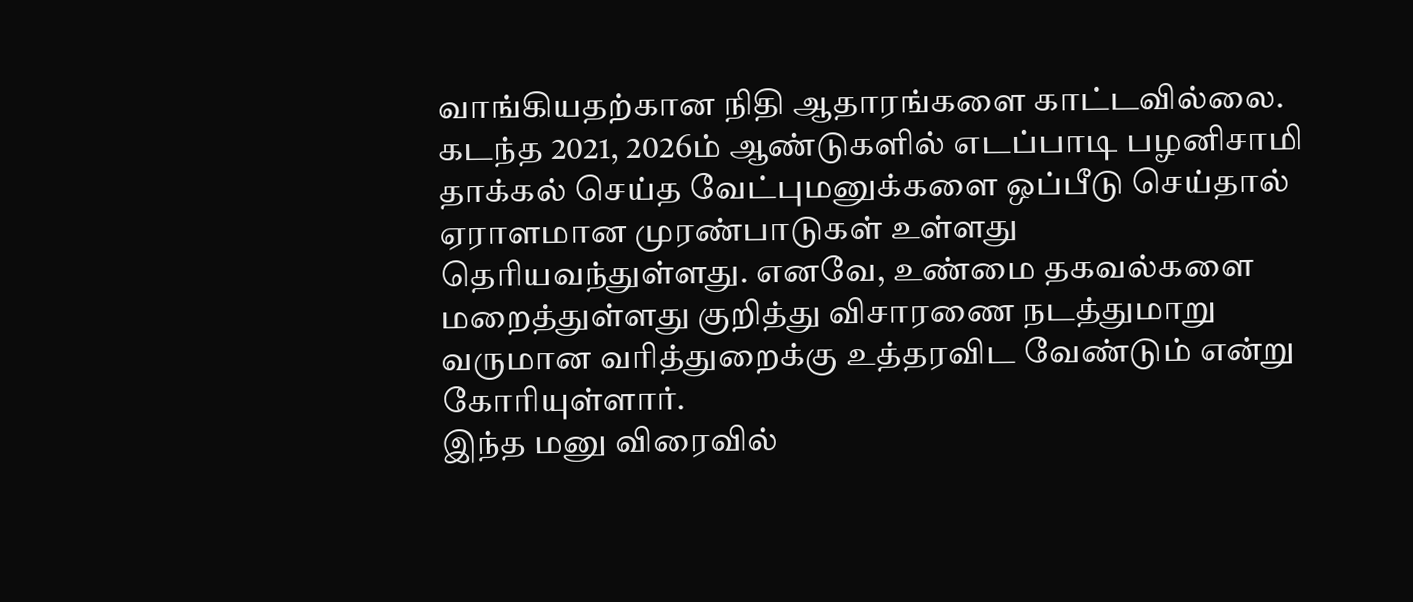வாங்கியதற்கான நிதி ஆதாரங்களை காட்டவில்லை. கடந்த 2021, 2026ம் ஆண்டுகளில் எடப்பாடி பழனிசாமி தாக்கல் செய்த வேட்புமனுக்களை ஒப்பீடு செய்தால் ஏராளமான முரண்பாடுகள் உள்ளது தெரியவந்துள்ளது. எனவே, உண்மை தகவல்களை மறைத்துள்ளது குறித்து விசாரணை நடத்துமாறு வருமான வரித்துறைக்கு உத்தரவிட வேண்டும் என்று கோரியுள்ளார்.
இந்த மனு விரைவில்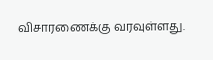விசாரணைக்கு வரவுள்ளது.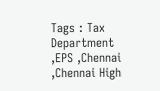Tags : Tax Department ,EPS ,Chennai ,Chennai High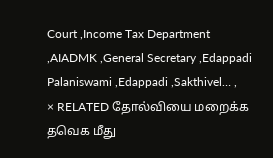Court ,Income Tax Department ,AIADMK ,General Secretary ,Edappadi Palaniswami ,Edappadi ,Sakthivel… ,
× RELATED தோல்வியை மறைக்க தவெக மீது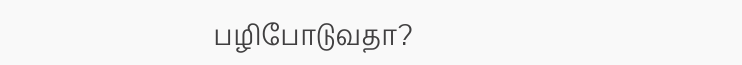பழிபோடுவதா?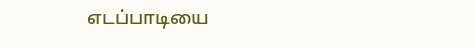எடப்பாடியை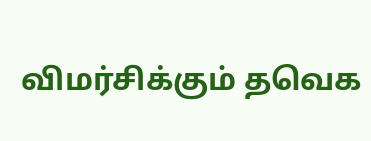விமர்சிக்கும் தவெக